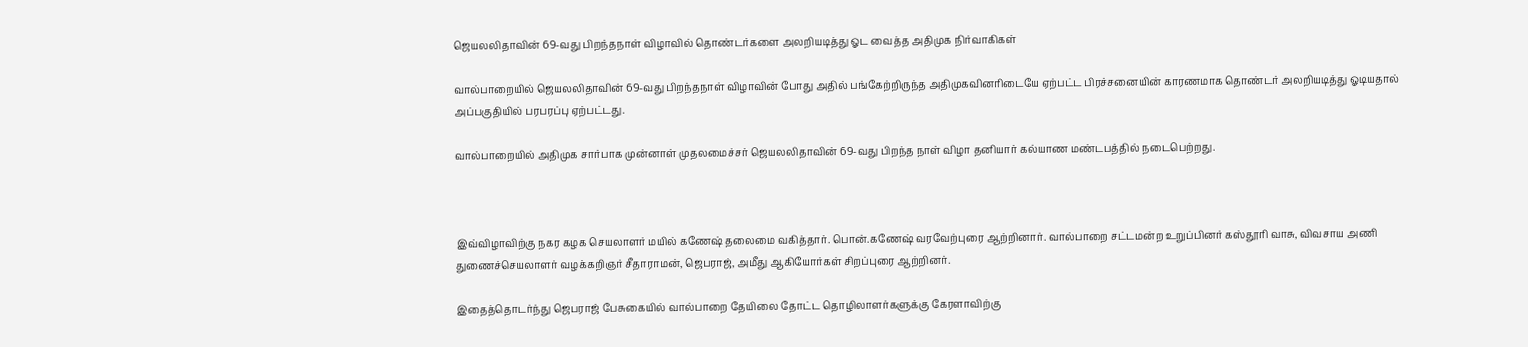ஜெயலலிதாவின் 69-வது பிறந்தநாள் விழாவில் தொண்டர்களை அலறியடித்து ஓட வைத்த அதிமுக நிர்வாகிகள்

வால்பாறையில் ஜெயலலிதாவின் 69-வது பிறந்தநாள் விழாவின் போது அதில் பங்கேற்றிருந்த அதிமுகவினரிடையே ஏற்பட்ட பிரச்சனையின் காரணமாக தொண்டர் அலறியடித்து ஓடியதால் அப்பகுதியில் பரபரப்பு ஏற்பட்டது.

வால்பாறையில் அதிமுக சார்பாக முன்னாள் முதலமைச்சர் ஜெயலலிதாவின் 69-வது பிறந்த நாள் விழா தனியார் கல்யாண மண்டபத்தில் நடைபெற்றது.



இவ்விழாவிற்கு நகர கழக செயலாளர் மயில் கணேஷ் தலைமை வகித்தார். பொன்.கணேஷ் வரவேற்புரை ஆற்றினார். வால்பாறை சட்டமன்ற உறுப்பினர் கஸ்தூரி வாசு, விவசாய அணி துணைச்செயலாளர் வழக்கறிஞர் சீதாராமன், ஜெபராஜ், அமீது ஆகியோர்கள் சிறப்புரை ஆற்றினர்.

இதைத்தொடர்ந்து ஜெபராஜ் பேசுகையில் வால்பாறை தேயிலை தோட்ட தொழிலாளர்களுக்கு கேரளாவிற்கு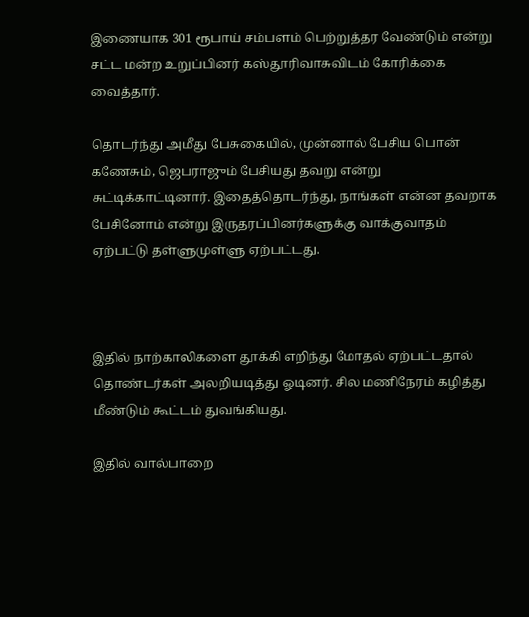இணையாக 301 ரூபாய் சம்பளம் பெற்றுத்தர வேண்டும் என்று சட்ட மன்ற உறுப்பினர் கஸ்தூரிவாசுவிடம் கோரிக்கை வைத்தார்.

தொடர்ந்து அமீது பேசுகையில், முன்னால் பேசிய பொன் கணேசும், ஜெபராஜும் பேசியது தவறு என்று சுட்டிக்காட்டினார். இதைத்தொடர்ந்து, நாங்கள் என்ன தவறாக பேசினோம் என்று இருதரப்பினர்களுக்கு வாக்குவாதம் ஏற்பட்டு தள்ளுமுள்ளு ஏற்பட்டது.



இதில் நாற்காலிகளை தூக்கி எறிந்து மோதல் ஏற்பட்டதால் தொண்டர்கள் அலறியடித்து ஓடினர். சில மணிநேரம் கழித்து மீண்டும் கூட்டம் துவங்கியது.

இதில் வால்பாறை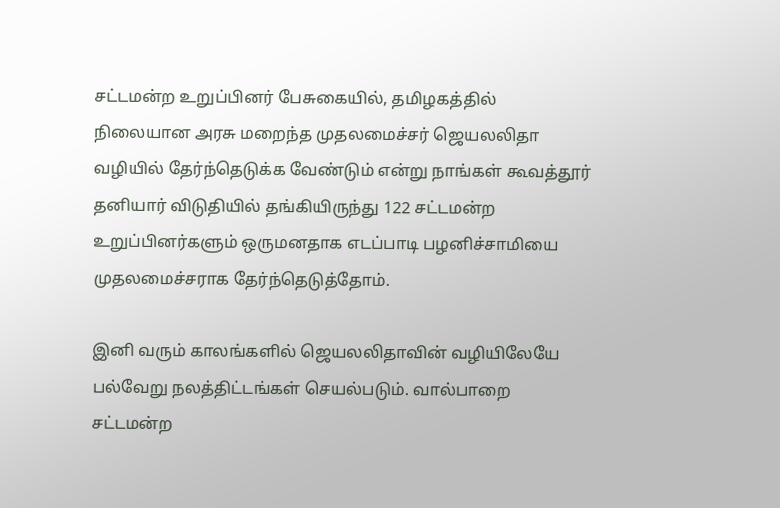சட்டமன்ற உறுப்பினர் பேசுகையில், தமிழகத்தில் நிலையான அரசு மறைந்த முதலமைச்சர் ஜெயலலிதா வழியில் தேர்ந்தெடுக்க வேண்டும் என்று நாங்கள் கூவத்தூர் தனியார் விடுதியில் தங்கியிருந்து 122 சட்டமன்ற உறுப்பினர்களும் ஒருமனதாக எடப்பாடி பழனிச்சாமியை முதலமைச்சராக தேர்ந்தெடுத்தோம்.

இனி வரும் காலங்களில் ஜெயலலிதாவின் வழியிலேயே பல்வேறு நலத்திட்டங்கள் செயல்படும். வால்பாறை சட்டமன்ற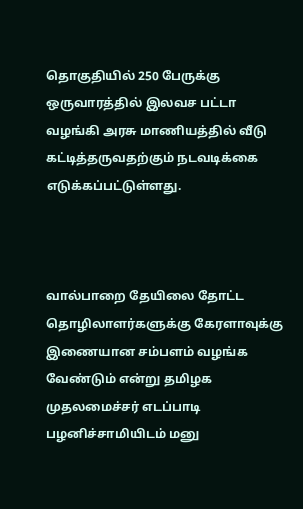தொகுதியில் 250 பேருக்கு ஒருவாரத்தில் இலவச பட்டா வழங்கி அரசு மாணியத்தில் வீடு கட்டித்தருவதற்கும் நடவடிக்கை எடுக்கப்பட்டுள்ளது.



வால்பாறை தேயிலை தோட்ட தொழிலாளர்களுக்கு கேரளாவுக்கு இணையான சம்பளம் வழங்க வேண்டும் என்று தமிழக முதலமைச்சர் எடப்பாடி பழனிச்சாமியிடம் மனு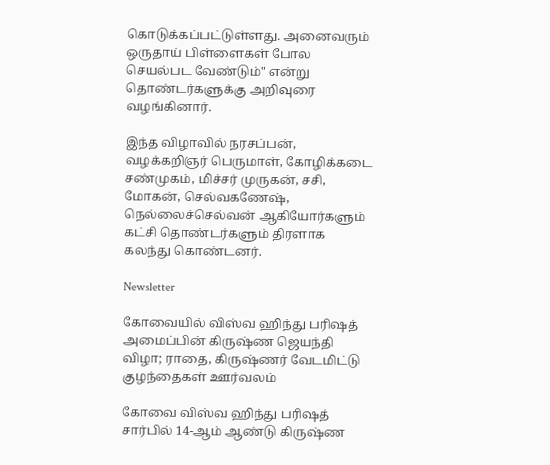கொடுக்கப்பட்டுள்ளது. அனைவரும் ஒருதாய் பிள்ளைகள் போல செயல்பட வேண்டும்" என்று தொண்டர்களுக்கு அறிவுரை வழங்கினார்.

இந்த விழாவில் நரசப்பன், வழக்கறிஞர் பெருமாள், கோழிக்கடை சண்முகம், மிச்சர் முருகன், சசி, மோகன், செல்வகணேஷ், நெல்லைச்செல்வன் ஆகியோர்களும் கட்சி தொண்டர்களும் திரளாக கலந்து கொண்டனர்.

Newsletter

கோவையில் விஸ்வ ஹிந்து பரிஷத் அமைப்பின் கிருஷ்ண ஜெயந்தி விழா; ராதை, கிருஷ்ணர் வேடமிட்டு குழந்தைகள் ஊர்வலம்

கோவை விஸ்வ ஹிந்து பரிஷத் சார்பில் 14-ஆம் ஆண்டு கிருஷ்ண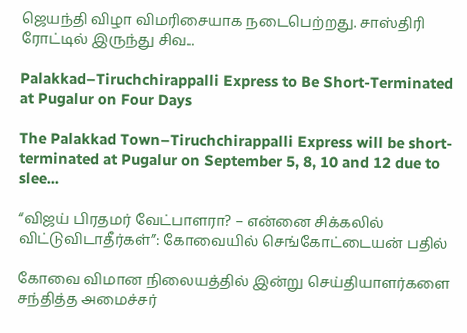ஜெயந்தி விழா விமரிசையாக நடைபெற்றது. சாஸ்திரி ரோட்டில் இருந்து சிவ...

Palakkad–Tiruchchirappalli Express to Be Short-Terminated at Pugalur on Four Days

The Palakkad Town–Tiruchchirappalli Express will be short-terminated at Pugalur on September 5, 8, 10 and 12 due to slee...

“விஜய் பிரதமர் வேட்பாளரா? – என்னை சிக்கலில் விட்டுவிடாதீர்கள்”: கோவையில் செங்கோட்டையன் பதில்

கோவை விமான நிலையத்தில் இன்று செய்தியாளர்களை சந்தித்த அமைச்சர்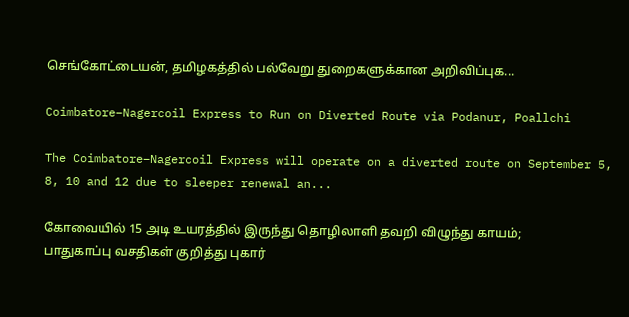செங்கோட்டையன், தமிழகத்தில் பல்வேறு துறைகளுக்கான அறிவிப்புக...

Coimbatore–Nagercoil Express to Run on Diverted Route via Podanur, Poallchi

The Coimbatore–Nagercoil Express will operate on a diverted route on September 5, 8, 10 and 12 due to sleeper renewal an...

கோவையில் 15 அடி உயரத்தில் இருந்து தொழிலாளி தவறி விழுந்து காயம்; பாதுகாப்பு வசதிகள் குறித்து புகார்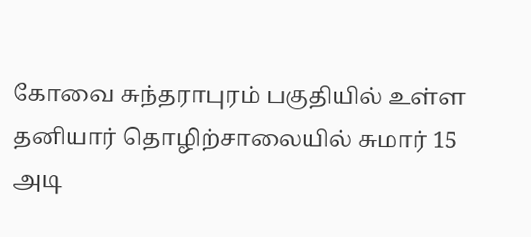கோவை சுந்தராபுரம் பகுதியில் உள்ள தனியார் தொழிற்சாலையில் சுமார் 15 அடி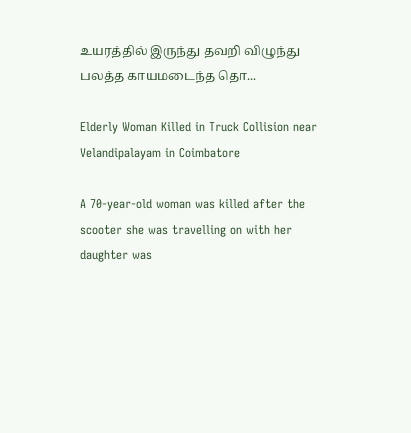உயரத்தில் இருந்து தவறி விழுந்து பலத்த காயமடைந்த தொ...

Elderly Woman Killed in Truck Collision near Velandipalayam in Coimbatore

A 70-year-old woman was killed after the scooter she was travelling on with her daughter was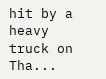hit by a heavy truck on Tha...